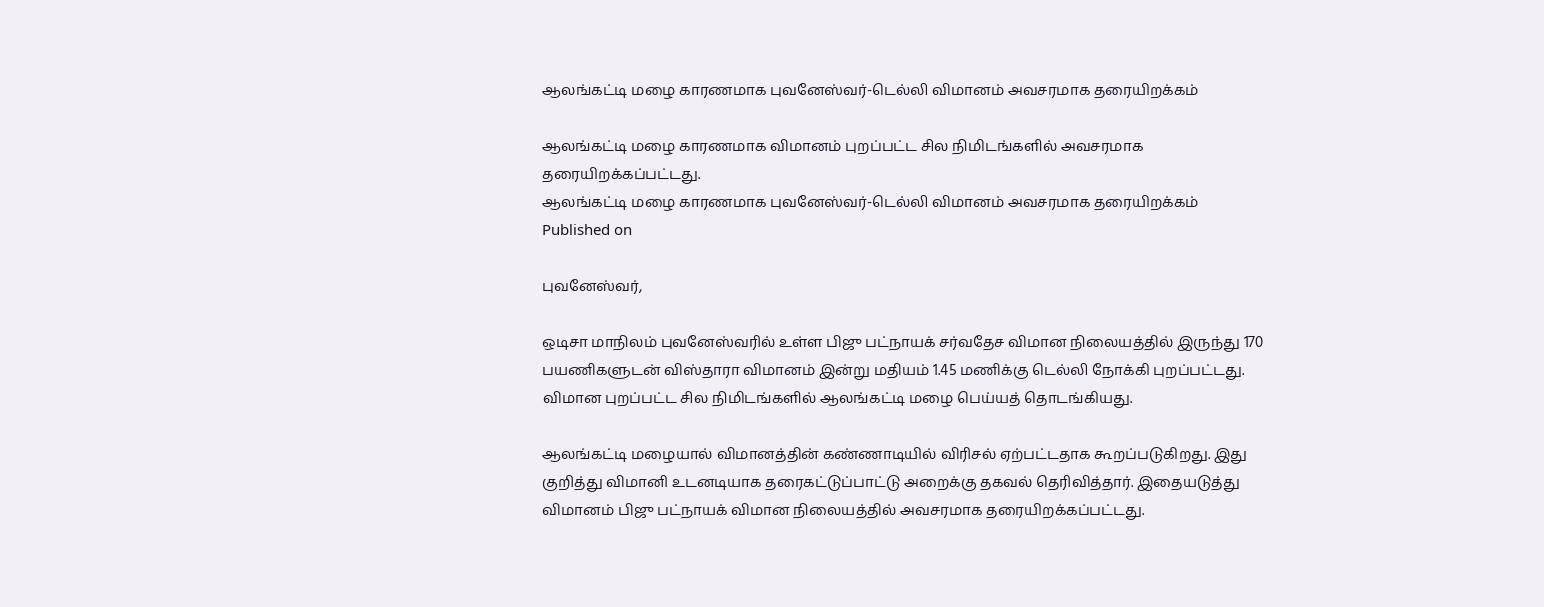ஆலங்கட்டி மழை காரணமாக புவனேஸ்வர்-டெல்லி விமானம் அவசரமாக தரையிறக்கம்

ஆலங்கட்டி மழை காரணமாக விமானம் புறப்பட்ட சில நிமிடங்களில் அவசரமாக தரையிறக்கப்பட்டது.
ஆலங்கட்டி மழை காரணமாக புவனேஸ்வர்-டெல்லி விமானம் அவசரமாக தரையிறக்கம்
Published on

புவனேஸ்வர்,

ஒடிசா மாநிலம் புவனேஸ்வரில் உள்ள பிஜு பட்நாயக் சர்வதேச விமான நிலையத்தில் இருந்து 170 பயணிகளுடன் விஸ்தாரா விமானம் இன்று மதியம் 1.45 மணிக்கு டெல்லி நோக்கி புறப்பட்டது. விமான புறப்பட்ட சில நிமிடங்களில் ஆலங்கட்டி மழை பெய்யத் தொடங்கியது.

ஆலங்கட்டி மழையால் விமானத்தின் கண்ணாடியில் விரிசல் ஏற்பட்டதாக கூறப்படுகிறது. இது குறித்து விமானி உடனடியாக தரைகட்டுப்பாட்டு அறைக்கு தகவல் தெரிவித்தார். இதையடுத்து விமானம் பிஜு பட்நாயக் விமான நிலையத்தில் அவசரமாக தரையிறக்கப்பட்டது.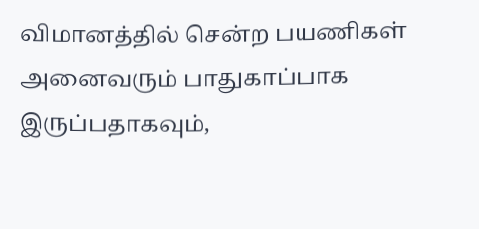விமானத்தில் சென்ற பயணிகள் அனைவரும் பாதுகாப்பாக இருப்பதாகவும்,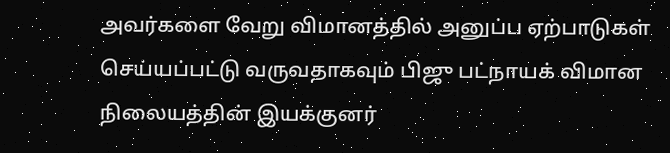அவர்களை வேறு விமானத்தில் அனுப்ப ஏற்பாடுகள் செய்யப்பட்டு வருவதாகவும் பிஜு பட்நாயக் விமான நிலையத்தின் இயக்குனர்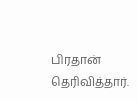பிரதான் தெரிவித்தார்.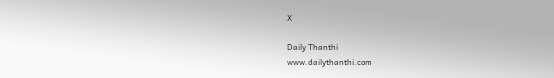X

Daily Thanthi
www.dailythanthi.com